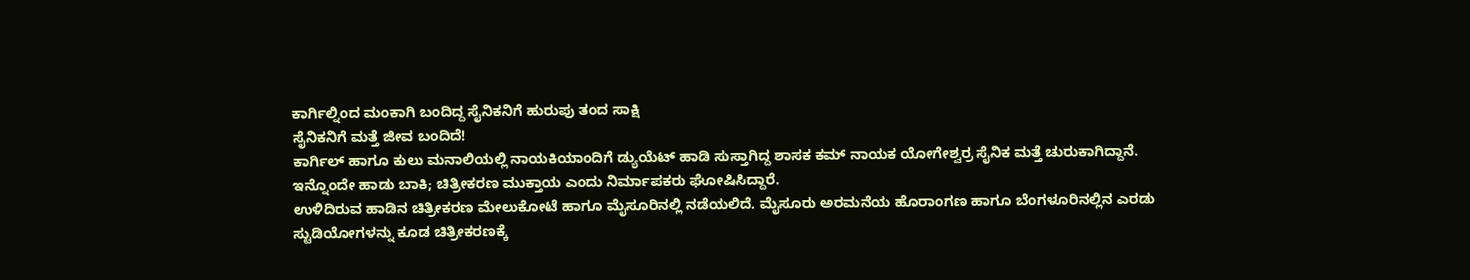ಕಾರ್ಗಿಲ್ನಿಂದ ಮಂಕಾಗಿ ಬಂದಿದ್ದ ಸೈನಿಕನಿಗೆ ಹುರುಪು ತಂದ ಸಾಕ್ಷಿ
ಸೈನಿಕನಿಗೆ ಮತ್ತೆ ಜೀವ ಬಂದಿದೆ!
ಕಾರ್ಗಿಲ್ ಹಾಗೂ ಕುಲು ಮನಾಲಿಯಲ್ಲಿ ನಾಯಕಿಯಾಂದಿಗೆ ಡ್ಯುಯೆಟ್ ಹಾಡಿ ಸುಸ್ತಾಗಿದ್ದ ಶಾಸಕ ಕಮ್ ನಾಯಕ ಯೋಗೇಶ್ವರ್ರ ಸೈನಿಕ ಮತ್ತೆ ಚುರುಕಾಗಿದ್ದಾನೆ. ಇನ್ನೊಂದೇ ಹಾಡು ಬಾಕಿ; ಚಿತ್ರೀಕರಣ ಮುಕ್ತಾಯ ಎಂದು ನಿರ್ಮಾಪಕರು ಘೋಷಿಸಿದ್ದಾರೆ.
ಉಳಿದಿರುವ ಹಾಡಿನ ಚಿತ್ರೀಕರಣ ಮೇಲುಕೋಟೆ ಹಾಗೂ ಮೈಸೂರಿನಲ್ಲಿ ನಡೆಯಲಿದೆ. ಮೈಸೂರು ಅರಮನೆಯ ಹೊರಾಂಗಣ ಹಾಗೂ ಬೆಂಗಳೂರಿನಲ್ಲಿನ ಎರಡು ಸ್ಟುಡಿಯೋಗಳನ್ನು ಕೂಡ ಚಿತ್ರೀಕರಣಕ್ಕೆ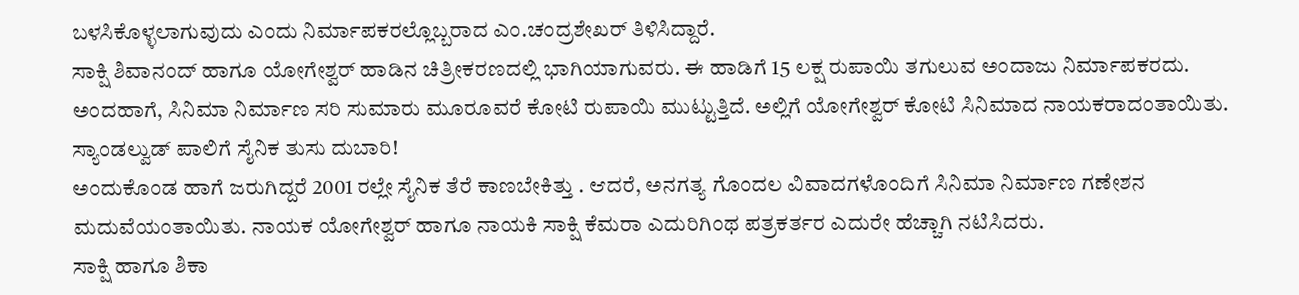ಬಳಸಿಕೊಳ್ಳಲಾಗುವುದು ಎಂದು ನಿರ್ಮಾಪಕರಲ್ಲೊಬ್ಬರಾದ ಎಂ.ಚಂದ್ರಶೇಖರ್ ತಿಳಿಸಿದ್ದಾರೆ.
ಸಾಕ್ಷಿ ಶಿವಾನಂದ್ ಹಾಗೂ ಯೋಗೇಶ್ವರ್ ಹಾಡಿನ ಚಿತ್ರೀಕರಣದಲ್ಲಿ ಭಾಗಿಯಾಗುವರು. ಈ ಹಾಡಿಗೆ 15 ಲಕ್ಷ ರುಪಾಯಿ ತಗುಲುವ ಅಂದಾಜು ನಿರ್ಮಾಪಕರದು. ಅಂದಹಾಗೆ, ಸಿನಿಮಾ ನಿರ್ಮಾಣ ಸರಿ ಸುಮಾರು ಮೂರೂವರೆ ಕೋಟಿ ರುಪಾಯಿ ಮುಟ್ಟುತ್ತಿದೆ. ಅಲ್ಲಿಗೆ ಯೋಗೇಶ್ವರ್ ಕೋಟಿ ಸಿನಿಮಾದ ನಾಯಕರಾದಂತಾಯಿತು. ಸ್ಯಾಂಡಲ್ವುಡ್ ಪಾಲಿಗೆ ಸೈನಿಕ ತುಸು ದುಬಾರಿ!
ಅಂದುಕೊಂಡ ಹಾಗೆ ಜರುಗಿದ್ದರೆ 2001 ರಲ್ಲೇ ಸೈನಿಕ ತೆರೆ ಕಾಣಬೇಕಿತ್ತು . ಆದರೆ, ಅನಗತ್ಯ ಗೊಂದಲ ವಿವಾದಗಳೊಂದಿಗೆ ಸಿನಿಮಾ ನಿರ್ಮಾಣ ಗಣೇಶನ ಮದುವೆಯಂತಾಯಿತು. ನಾಯಕ ಯೋಗೇಶ್ವರ್ ಹಾಗೂ ನಾಯಕಿ ಸಾಕ್ಷಿ ಕೆಮರಾ ಎದುರಿಗಿಂಥ ಪತ್ರಕರ್ತರ ಎದುರೇ ಹೆಚ್ಚಾಗಿ ನಟಿಸಿದರು.
ಸಾಕ್ಷಿ ಹಾಗೂ ಶಿಕಾ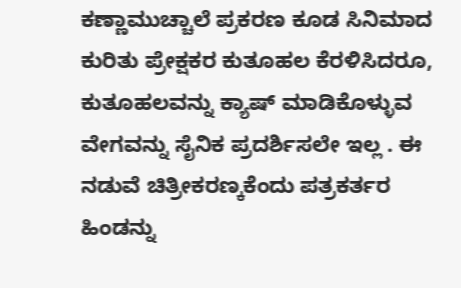ಕಣ್ಣಾಮುಚ್ಚಾಲೆ ಪ್ರಕರಣ ಕೂಡ ಸಿನಿಮಾದ ಕುರಿತು ಪ್ರೇಕ್ಷಕರ ಕುತೂಹಲ ಕೆರಳಿಸಿದರೂ, ಕುತೂಹಲವನ್ನು ಕ್ಯಾಷ್ ಮಾಡಿಕೊಳ್ಳುವ ವೇಗವನ್ನು ಸೈನಿಕ ಪ್ರದರ್ಶಿಸಲೇ ಇಲ್ಲ . ಈ ನಡುವೆ ಚಿತ್ರೀಕರಣ್ಕಕೆಂದು ಪತ್ರಕರ್ತರ ಹಿಂಡನ್ನು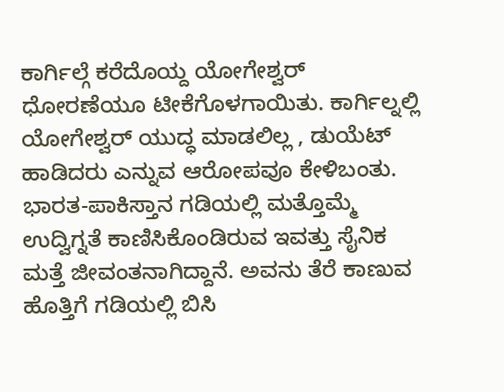ಕಾರ್ಗಿಲ್ಗೆ ಕರೆದೊಯ್ದ ಯೋಗೇಶ್ವರ್ ಧೋರಣೆಯೂ ಟೀಕೆಗೊಳಗಾಯಿತು. ಕಾರ್ಗಿಲ್ನಲ್ಲಿ ಯೋಗೇಶ್ವರ್ ಯುದ್ಧ ಮಾಡಲಿಲ್ಲ , ಡುಯೆಟ್ ಹಾಡಿದರು ಎನ್ನುವ ಆರೋಪವೂ ಕೇಳಿಬಂತು.
ಭಾರತ-ಪಾಕಿಸ್ತಾನ ಗಡಿಯಲ್ಲಿ ಮತ್ತೊಮ್ಮೆ ಉದ್ವಿಗ್ನತೆ ಕಾಣಿಸಿಕೊಂಡಿರುವ ಇವತ್ತು ಸೈನಿಕ ಮತ್ತೆ ಜೀವಂತನಾಗಿದ್ದಾನೆ. ಅವನು ತೆರೆ ಕಾಣುವ ಹೊತ್ತಿಗೆ ಗಡಿಯಲ್ಲಿ ಬಿಸಿ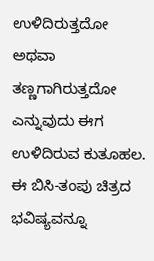ಉಳಿದಿರುತ್ತದೋ ಅಥವಾ ತಣ್ಣಗಾಗಿರುತ್ತದೋ ಎನ್ನುವುದು ಈಗ ಉಳಿದಿರುವ ಕುತೂಹಲ. ಈ ಬಿಸಿ-ತಂಪು ಚಿತ್ರದ ಭವಿಷ್ಯವನ್ನೂ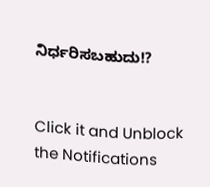ನಿರ್ಧರಿಸಬಹುದು!?


Click it and Unblock the Notifications